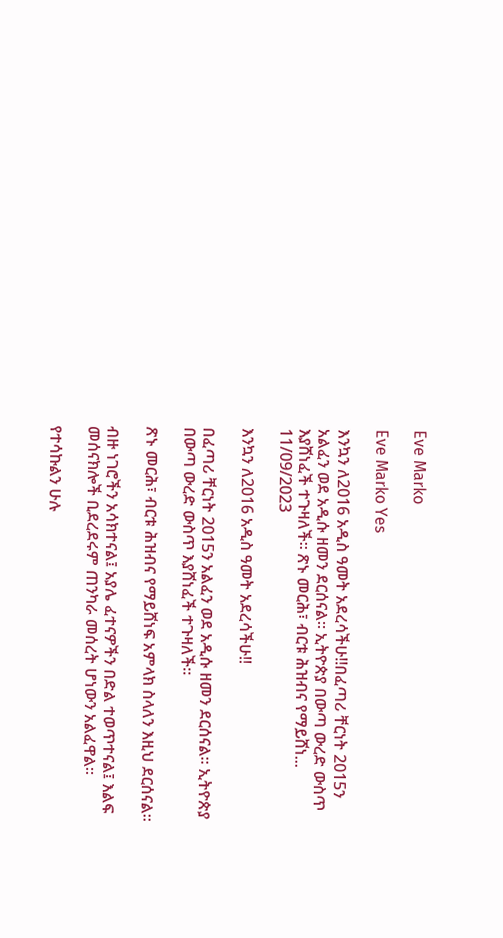Eve Marko

Eve Marko Yes

እንኳን ለ2016 አዲስ ዓመት አደረሳችሁ‼በፈጣሪ ቸርነት 2015ን አልፈን ወደ አዲሱ ዘመን ደርሰናል። ኢትዮጵያ በውጣ ውረድ ውስጥ እያሸነፈች ተጉዛለች። ጽኑ መርሕ፣ ብርቱ ሕዝብና የማይሸነ...
11/09/2023

እንኳን ለ2016 አዲስ ዓመት አደረሳችሁ‼

በፈጣሪ ቸርነት 2015ን አልፈን ወደ አዲሱ ዘመን ደርሰናል። ኢትዮጵያ በውጣ ውረድ ውስጥ እያሸነፈች ተጉዛለች።

ጽኑ መርሕ፣ ብርቱ ሕዝብና የማይሸነፍ አምላክ ስላለን እዚህ ደርሰናል።

ብዙ ነገሮችን አሳክተናል፤ አያሌ ፈተናዎችን በድል ተወጥተናል፤ እልፍ መሰናክሎች ቢደረደሩም ጠንካራ መሰረት ሆነውን አልፈዋል።

የተሳኩልን ሁሉ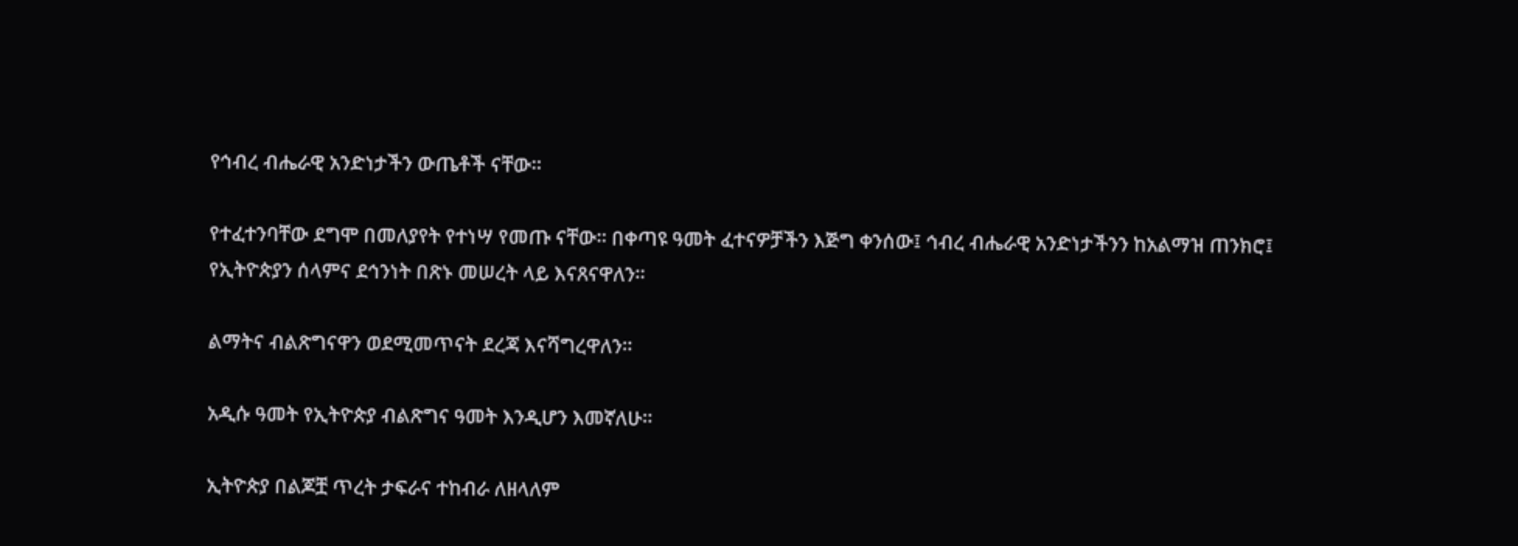የኅብረ ብሔራዊ አንድነታችን ውጤቶች ናቸው።

የተፈተንባቸው ደግሞ በመለያየት የተነሣ የመጡ ናቸው። በቀጣዩ ዓመት ፈተናዎቻችን እጅግ ቀንሰው፤ ኅብረ ብሔራዊ አንድነታችንን ከአልማዝ ጠንክሮ፤ የኢትዮጵያን ሰላምና ደኅንነት በጽኑ መሠረት ላይ እናጸናዋለን።

ልማትና ብልጽግናዋን ወደሚመጥናት ደረጃ እናሻግረዋለን።

አዲሱ ዓመት የኢትዮጵያ ብልጽግና ዓመት እንዲሆን እመኛለሁ።

ኢትዮጵያ በልጆቿ ጥረት ታፍራና ተከብራ ለዘላለም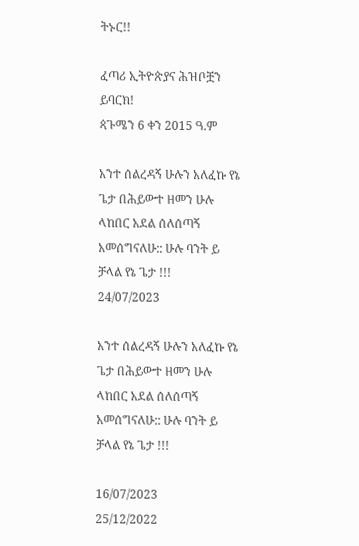ትኑር!!

ፈጣሪ ኢትዮጵያና ሕዝቦቿን ይባርክ!
ጳጉሜን 6 ቀን 2015 ዓ.ም

አንተ ሰልረዳኝ ሁሉን አለፈኩ የኔ ጌታ በሕይውተ ዘመን ሁሉ ላከበር አደል ሰለሰጣኝ አመሰግናለሁ:: ሁሉ ባንት ይ ቻላል የኔ ጌታ !!!
24/07/2023

አንተ ሰልረዳኝ ሁሉን አለፈኩ የኔ ጌታ በሕይውተ ዘመን ሁሉ ላከበር አደል ሰለሰጣኝ አመሰግናለሁ:: ሁሉ ባንት ይ ቻላል የኔ ጌታ !!!

16/07/2023
25/12/2022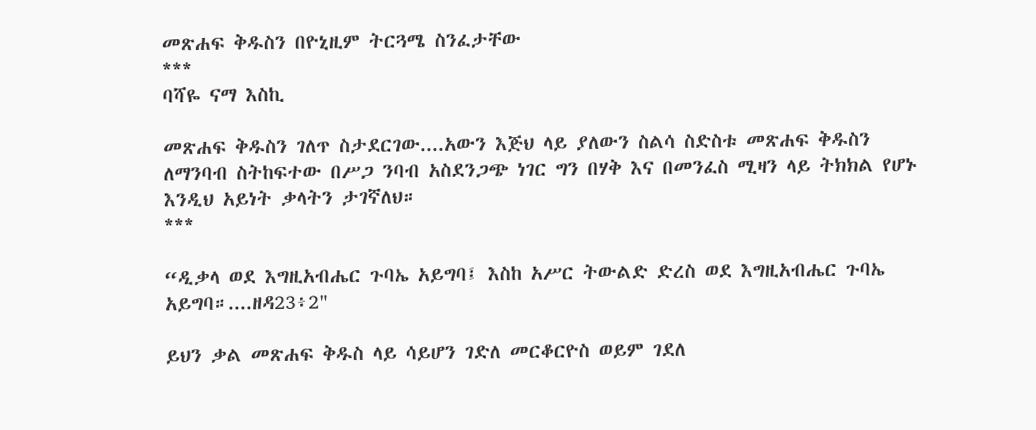መጽሐፍ ቅዱስን በዮኒዚም ትርጓሜ ስንፈታቸው
***
ባሻዬ ናማ እስኪ

መጽሐፍ ቅዱስን ገለጥ ስታደርገው....አውን እጅህ ላይ ያለውን ስልሳ ስድስቱ መጽሐፍ ቅዱስን ለማንባብ ስትከፍተው በሥጋ ንባብ አስደንጋጭ ነገር ግን በሃቅ እና በመንፈስ ሚዛን ላይ ትክክል የሆኑ እንዲህ አይነት ቃላትን ታገኛለህ።
***

“ዲቃላ ወደ እግዚአብሔር ጉባኤ አይግባ፤ እስከ አሥር ትውልድ ድረስ ወደ እግዚአብሔር ጉባኤ አይግባ።....ዘዳ23፥2"

ይህን ቃል መጽሐፍ ቅዱስ ላይ ሳይሆን ገድለ መርቆርዮስ ወይም ገደለ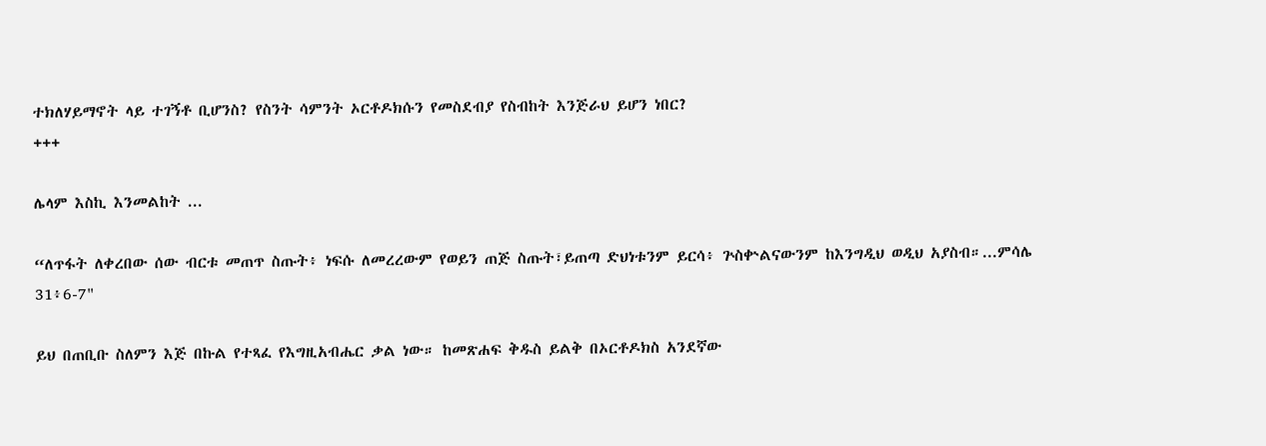ተክለሃይማኖት ላይ ተገኝቶ ቢሆንስ? የስንት ሳምንት ኦርቶዶክሱን የመስደብያ የስብከት እንጅራህ ይሆን ነበር?
+++

ሌላም እስኪ እንመልከት ...

“ለጥፋት ለቀረበው ሰው ብርቱ መጠጥ ስጡት፥ ነፍሱ ለመረረውም የወይን ጠጅ ስጡት፣ይጠጣ ድህነቱንም ይርሳ፥ ጕስቍልናውንም ከእንግዲህ ወዲህ አያስብ።...ምሳሌ 31፥6-7"

ይህ በጠቢቡ ስለምን እጅ በኩል የተጻፈ የእግዚአብሔር ቃል ነው። ከመጽሐፍ ቅዱስ ይልቅ በኦርቶዶክስ አንደኛው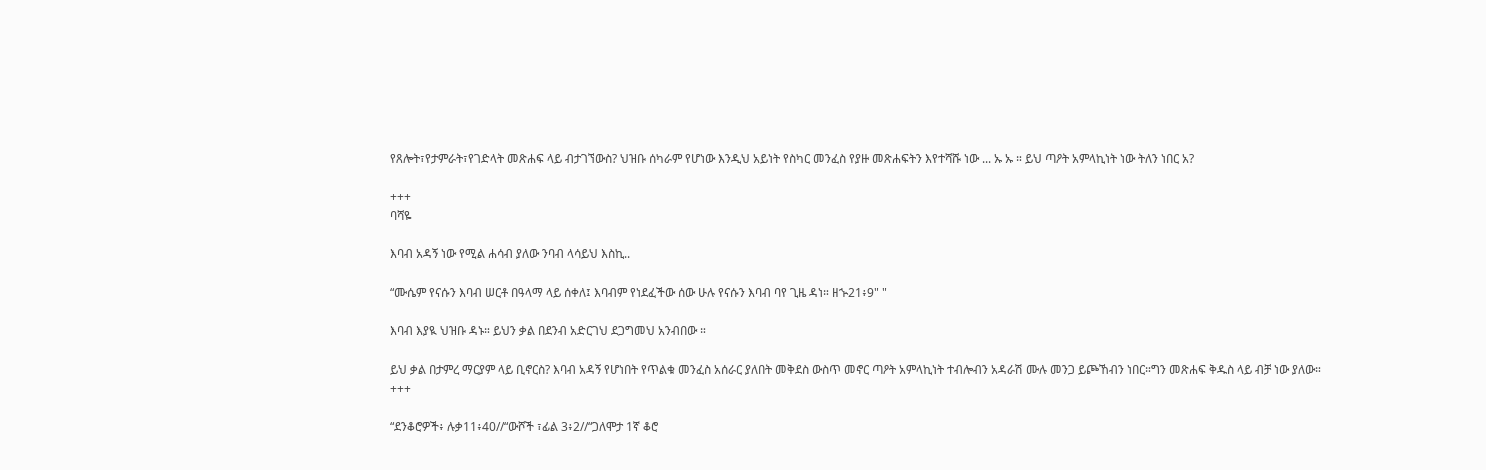የጸሎት፣የታምራት፣የገድላት መጽሐፍ ላይ ብታገኘውስ? ህዝቡ ሰካራም የሆነው እንዲህ አይነት የስካር መንፈስ የያዙ መጽሐፍትን እየተሻሹ ነው ... ኡ ኡ ። ይህ ጣዖት አምላኪነት ነው ትለን ነበር አ?

+++
ባሻዬ

እባብ አዳኝ ነው የሚል ሐሳብ ያለው ንባብ ላሳይህ እስኪ..

“ሙሴም የናሱን እባብ ሠርቶ በዓላማ ላይ ሰቀለ፤ እባብም የነደፈችው ሰው ሁሉ የናሱን እባብ ባየ ጊዜ ዳነ። ዘኍ21፥9" "

እባብ እያዪ ህዝቡ ዳኑ። ይህን ቃል በደንብ አድርገህ ደጋግመህ አንብበው ።

ይህ ቃል በታምረ ማርያም ላይ ቢኖርስ? እባብ አዳኝ የሆነበት የጥልቁ መንፈስ አሰራር ያለበት መቅደስ ውስጥ መኖር ጣዖት አምላኪነት ተብሎብን አዳራሽ ሙሉ መንጋ ይጮኸብን ነበር።ግን መጽሐፍ ቅዱስ ላይ ብቻ ነው ያለው።
+++

“ደንቆሮዎች፥ ሉቃ11፥40//“ውሾች ፣ፊል 3፥2//“ጋለሞታ 1ኛ ቆሮ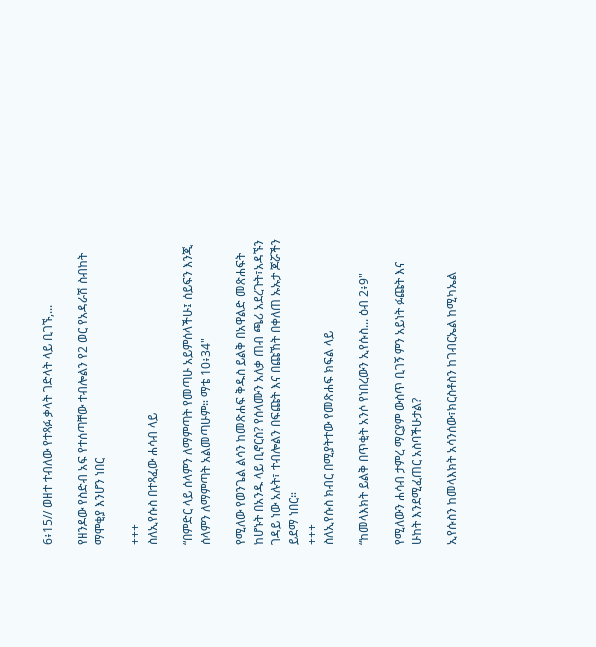6፥15// ወዘተ ተብለው የተጻፉ ቃላት ገድላት ላይ ቢገኙ,...

የዘንዶው የስድብ አፍ የተሰጣቸው ተብሎልን የ2 ወር የአዳራሽ ስብከት ማሞቂያ እንሆን ነበር

+++
ስለኢየሱስ በተጻፈው ሐሳብ ላይ

“በምድር ላይ ሰላምን ለማምጣት የመጣሁ አይምሰላችሁ፤ ሰይፍን እንጂ ሰላምን ለማምጣት አልመጣሁም። ማቴ 10፥34"

የሚለው የወንጌል ልሳን ከመጽሐፍ ቅዱስ ይልቅ በአዋልድ መጽሐፍት ከሆኑት በአንዱ ላይ ቢኖርስ? የሰላሙን አለቃ ጠብ ጫሪ አደረጉት፣አዳኙን ገዳይ ነው አሉት፣ ተብሎልን በፍጩት እና በጩኸት በቀለጠ ኡኡታ ጆሯችን ይደማ ነበር።
+++
ስለኢየሱስ ክብር በሚያትተው የመጽሐፍ ክፍል ላይ

“ከመላእክት ይልቅ በጥቂት አንሶ የነበረውን ኢየሱስ... ዕብ 2፥9"

የሚለውን ሐሳብ ታምረ ማርያም ውስጥ ቢገኝ ምን አይነት ፉጩት እና ሁከት እንደሚፈጠር አስባችሁታል?

ኢየሱስን ከመላእክት አሳንሰው፣ክርስቶስን ከገብርኤል ከሚካኤል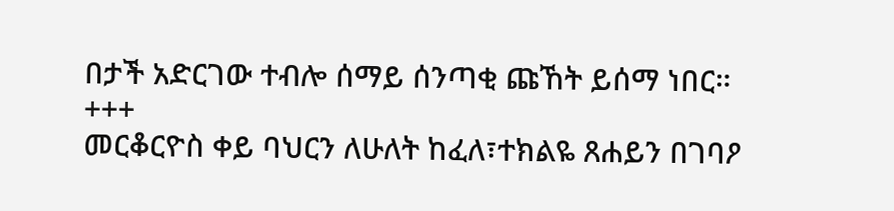በታች አድርገው ተብሎ ሰማይ ሰንጣቂ ጩኸት ይሰማ ነበር።
+++
መርቆርዮስ ቀይ ባህርን ለሁለት ከፈለ፣ተክልዬ ጸሐይን በገባዖ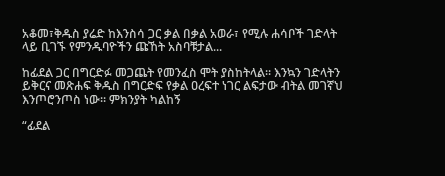አቆመ፣ቅዱስ ያሬድ ከእንስሳ ጋር ቃል በቃል አወራ፣ የሚሉ ሐሳቦች ገድላት ላይ ቢገኙ የምንዱባዮችን ጩኸት አስባቹታል...

ከፊደል ጋር በግርድፉ መጋጨት የመንፈስ ሞት ያስከትላል። እንኳን ገድላትን ይቅርና መጽሐፍ ቅዱስ በግርድፍ የቃል ዐረፍተ ነገር ልፍታው ብትል መገኛህ እንጦሮንጦስ ነው። ምክንያት ካልከኝ

“ፊደል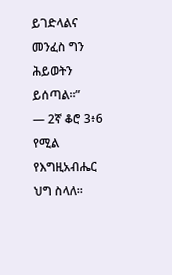ይገድላልና መንፈስ ግን ሕይወትን ይሰጣል።”
— 2ኛ ቆሮ 3፥6 የሚል የእግዚአብሔር ህግ ስላለ።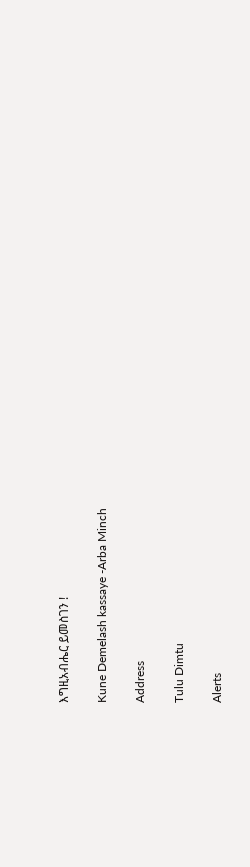እግዚአብሔር ይመስገን !

Kune Demelash kassaye -Arba Minch

Address

Tulu Dimtu

Alerts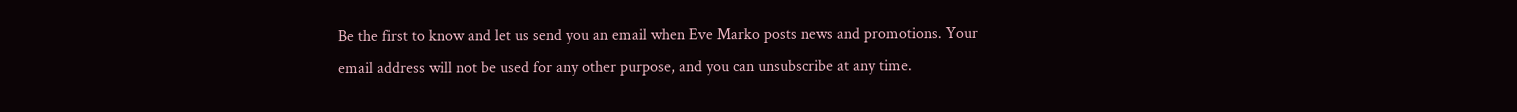Be the first to know and let us send you an email when Eve Marko posts news and promotions. Your email address will not be used for any other purpose, and you can unsubscribe at any time.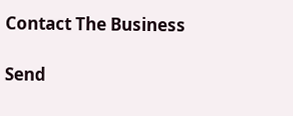Contact The Business

Send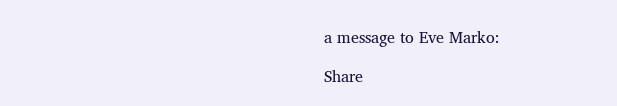a message to Eve Marko:

Share